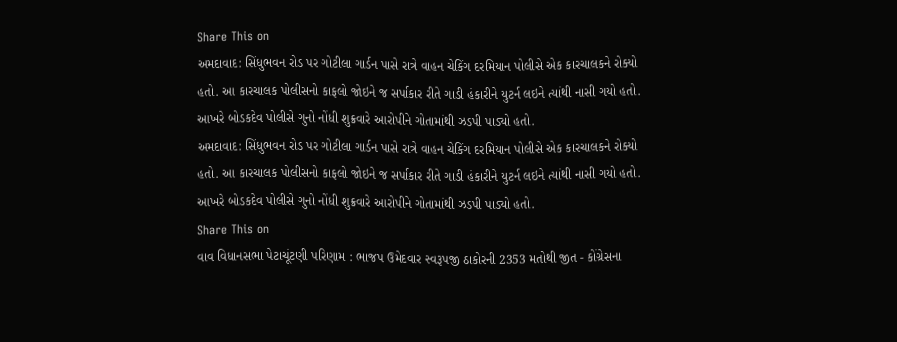Share This on
અમદાવાદ: સિંધુભવન રોડ પર ગોટીલા ગાર્ડન પાસે રાત્રે વાહન ચેકિંગ દરમિયાન પોલીસે એક કારચાલકને રોક્યો હતો. આ કારચાલક પોલીસનો કાફલો જોઇને જ સર્પાકાર રીતે ગાડી હંકારીને યુટર્ન લઇને ત્યાંથી નાસી ગયો હતો. આખરે બોડકદેવ પોલીસે ગુનો નોંધી શુક્રવારે આરોપીને ગોતામાંથી ઝડપી પાડ્યો હતો.
અમદાવાદ: સિંધુભવન રોડ પર ગોટીલા ગાર્ડન પાસે રાત્રે વાહન ચેકિંગ દરમિયાન પોલીસે એક કારચાલકને રોક્યો હતો. આ કારચાલક પોલીસનો કાફલો જોઇને જ સર્પાકાર રીતે ગાડી હંકારીને યુટર્ન લઇને ત્યાંથી નાસી ગયો હતો. આખરે બોડકદેવ પોલીસે ગુનો નોંધી શુક્રવારે આરોપીને ગોતામાંથી ઝડપી પાડ્યો હતો.
Share This on
વાવ વિધાનસભા પેટાચૂંટણી પરિણામ : ભાજપ ઉમેદવાર સ્વરૂપજી ઠાકોરની 2353 મતોથી જીત - કોંગ્રેસના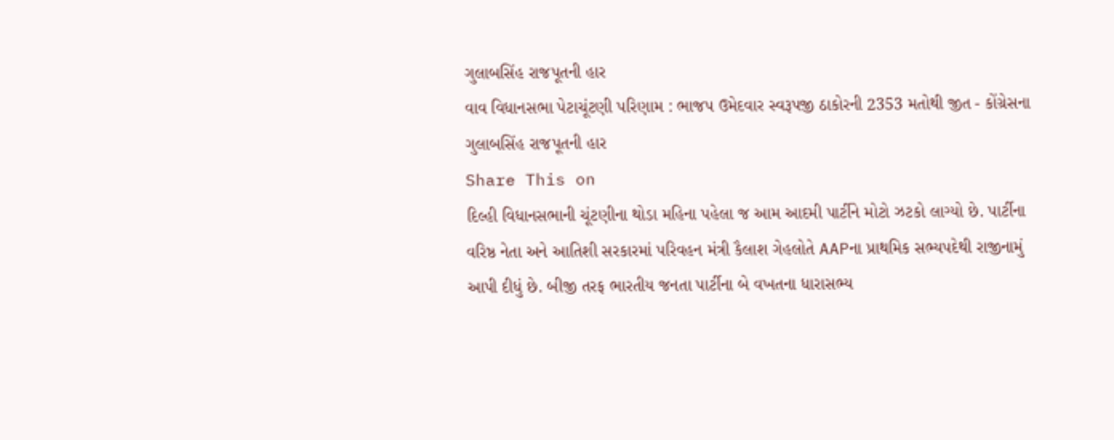ગુલાબસિંહ રાજપૂતની હાર
વાવ વિધાનસભા પેટાચૂંટણી પરિણામ : ભાજપ ઉમેદવાર સ્વરૂપજી ઠાકોરની 2353 મતોથી જીત - કોંગ્રેસના ગુલાબસિંહ રાજપૂતની હાર
Share This on
દિલ્હી વિધાનસભાની ચૂંટણીના થોડા મહિના પહેલા જ આમ આદમી પાર્ટીને મોટો ઝટકો લાગ્યો છે. પાર્ટીના વરિષ્ઠ નેતા અને આતિશી સરકારમાં પરિવહન મંત્રી કૈલાશ ગેહલોતે AAPના પ્રાથમિક સભ્યપદેથી રાજીનામું આપી દીધું છે. બીજી તરફ ભારતીય જનતા પાર્ટીના બે વખતના ધારાસભ્ય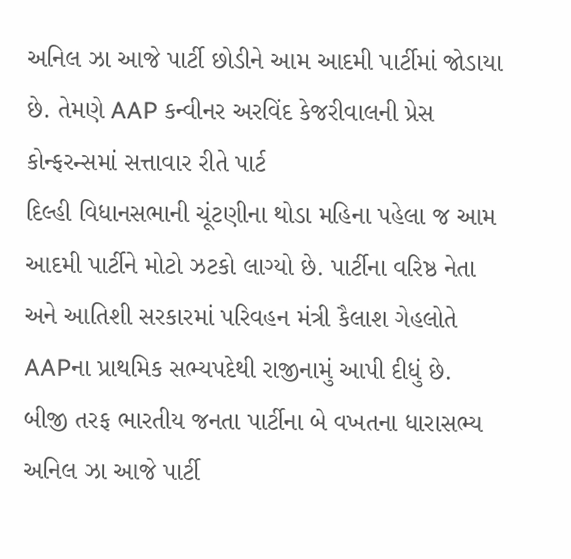અનિલ ઝા આજે પાર્ટી છોડીને આમ આદમી પાર્ટીમાં જોડાયા છે. તેમણે AAP કન્વીનર અરવિંદ કેજરીવાલની પ્રેસ કોન્ફરન્સમાં સત્તાવાર રીતે પાર્ટ
દિલ્હી વિધાનસભાની ચૂંટણીના થોડા મહિના પહેલા જ આમ આદમી પાર્ટીને મોટો ઝટકો લાગ્યો છે. પાર્ટીના વરિષ્ઠ નેતા અને આતિશી સરકારમાં પરિવહન મંત્રી કૈલાશ ગેહલોતે AAPના પ્રાથમિક સભ્યપદેથી રાજીનામું આપી દીધું છે. બીજી તરફ ભારતીય જનતા પાર્ટીના બે વખતના ધારાસભ્ય અનિલ ઝા આજે પાર્ટી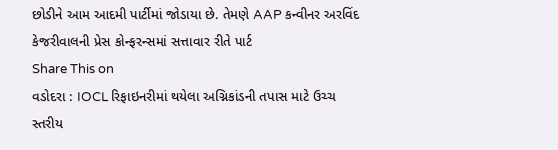છોડીને આમ આદમી પાર્ટીમાં જોડાયા છે. તેમણે AAP કન્વીનર અરવિંદ કેજરીવાલની પ્રેસ કોન્ફરન્સમાં સત્તાવાર રીતે પાર્ટ
Share This on
વડોદરા : IOCL રિફાઇનરીમાં થયેલા અગ્નિકાંડની તપાસ માટે ઉચ્ચ સ્તરીય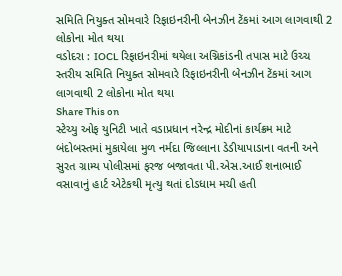સમિતિ નિયુક્ત સોમવારે રિફાઇનરીની બેનઝીન ટેંકમાં આગ લાગવાથી 2 લોકોના મોત થયા
વડોદરા : IOCL રિફાઇનરીમાં થયેલા અગ્નિકાંડની તપાસ માટે ઉચ્ચ સ્તરીય સમિતિ નિયુક્ત સોમવારે રિફાઇનરીની બેનઝીન ટેંકમાં આગ લાગવાથી 2 લોકોના મોત થયા
Share This on
સ્ટેચ્યુ ઓફ યુનિટી ખાતે વડાપ્રધાન નરેન્દ્ર મોદીનાં કાર્યક્રમ માટે બંદોબસ્તમાં મુકાયેલા મુળ નર્મદા જિલ્લાના ડેડીયાપાડાના વતની અને સુરત ગ્રામ્ય પોલીસમાં ફરજ બજાવતા પી.એસ.આઈ શનાભાઈ વસાવાનું હાર્ટ એટેકથી મૃત્યુ થતાં દોડધામ મચી હતી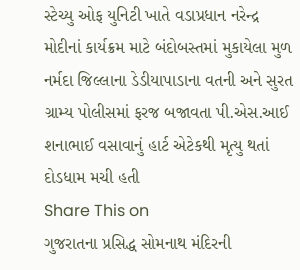સ્ટેચ્યુ ઓફ યુનિટી ખાતે વડાપ્રધાન નરેન્દ્ર મોદીનાં કાર્યક્રમ માટે બંદોબસ્તમાં મુકાયેલા મુળ નર્મદા જિલ્લાના ડેડીયાપાડાના વતની અને સુરત ગ્રામ્ય પોલીસમાં ફરજ બજાવતા પી.એસ.આઈ શનાભાઈ વસાવાનું હાર્ટ એટેકથી મૃત્યુ થતાં દોડધામ મચી હતી
Share This on
ગુજરાતના પ્રસિદ્ધ સોમનાથ મંદિરની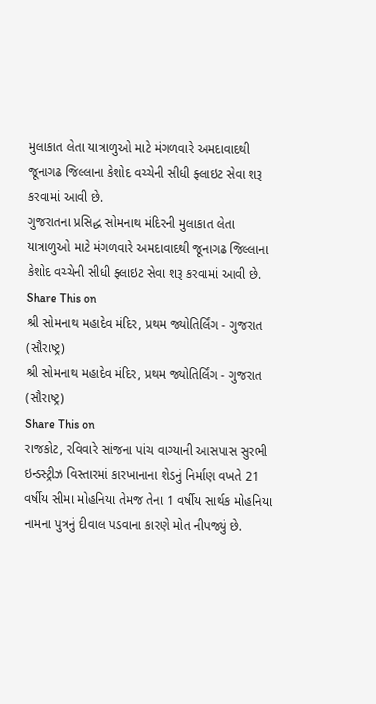મુલાકાત લેતા યાત્રાળુઓ માટે મંગળવારે અમદાવાદથી જૂનાગઢ જિલ્લાના કેશોદ વચ્ચેની સીધી ફ્લાઇટ સેવા શરૂ કરવામાં આવી છે.
ગુજરાતના પ્રસિદ્ધ સોમનાથ મંદિરની મુલાકાત લેતા યાત્રાળુઓ માટે મંગળવારે અમદાવાદથી જૂનાગઢ જિલ્લાના કેશોદ વચ્ચેની સીધી ફ્લાઇટ સેવા શરૂ કરવામાં આવી છે.
Share This on
શ્રી સોમનાથ મહાદેવ મંદિર, પ્રથમ જ્યોતિર્લિંગ - ગુજરાત (સૌરાષ્ટ્ર)
શ્રી સોમનાથ મહાદેવ મંદિર, પ્રથમ જ્યોતિર્લિંગ - ગુજરાત (સૌરાષ્ટ્ર)
Share This on
રાજકોટ, રવિવારે સાંજના પાંચ વાગ્યાની આસપાસ સુરભી ઇન્ડસ્ટ્રીઝ વિસ્તારમાં કારખાનાના શેડનું નિર્માણ વખતે 21 વર્ષીય સીમા મોહનિયા તેમજ તેના 1 વર્ષીય સાર્થક મોહનિયા નામના પુત્રનું દીવાલ પડવાના કારણે મોત નીપજ્યું છે.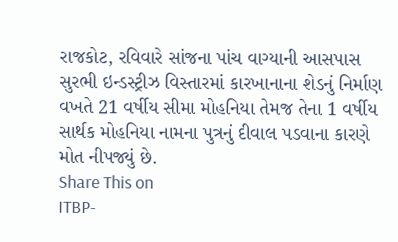રાજકોટ, રવિવારે સાંજના પાંચ વાગ્યાની આસપાસ સુરભી ઇન્ડસ્ટ્રીઝ વિસ્તારમાં કારખાનાના શેડનું નિર્માણ વખતે 21 વર્ષીય સીમા મોહનિયા તેમજ તેના 1 વર્ષીય સાર્થક મોહનિયા નામના પુત્રનું દીવાલ પડવાના કારણે મોત નીપજ્યું છે.
Share This on
ITBP-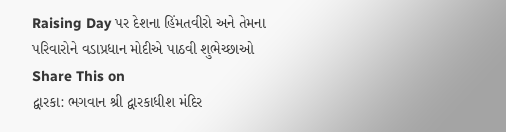Raising Day પર દેશના હિંમતવીરો અને તેમના પરિવારોને વડાપ્રધાન મોદીએ પાઠવી શુભેચ્છાઓ
Share This on
દ્વારકા: ભગવાન શ્રી દ્વારકાધીશ મંદિર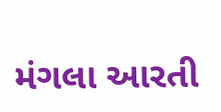મંગલા આરતી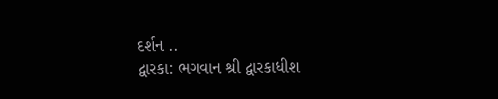દર્શન ..
દ્વારકા: ભગવાન શ્રી દ્વારકાધીશ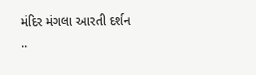મંદિર મંગલા આરતી દર્શન ..